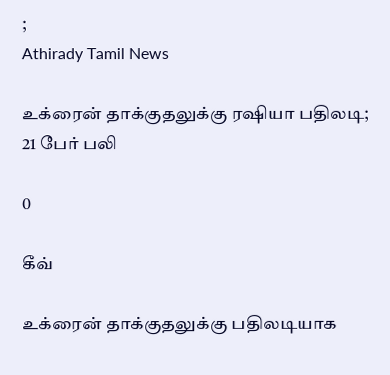;
Athirady Tamil News

உக்ரைன் தாக்குதலுக்கு ரஷியா பதிலடி; 21 பேர் பலி

0

கீவ்

உக்ரைன் தாக்குதலுக்கு பதிலடியாக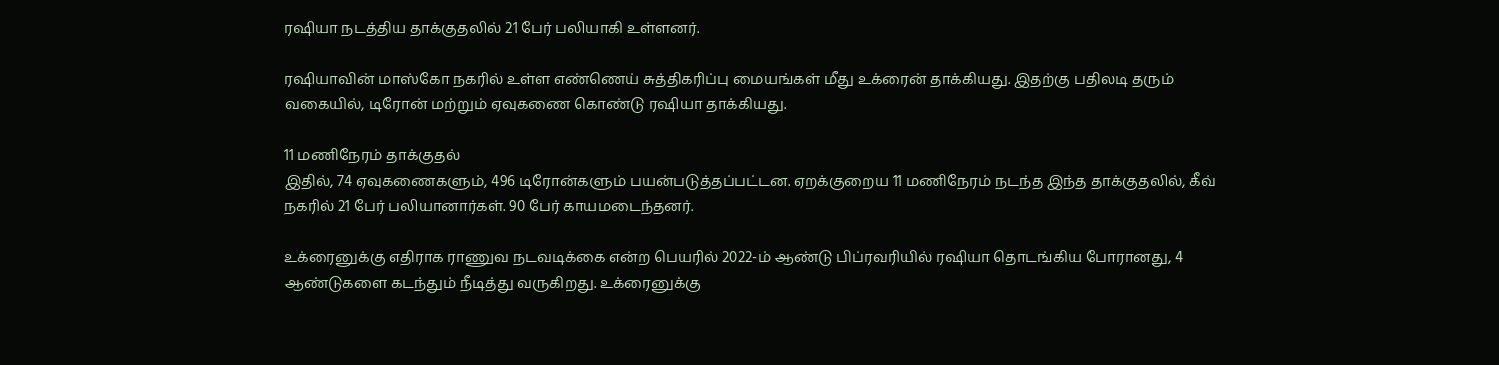ரஷியா நடத்திய தாக்குதலில் 21 பேர் பலியாகி உள்ளனர்.

ரஷியாவின் மாஸ்கோ நகரில் உள்ள எண்ணெய் சுத்திகரிப்பு மையங்கள் மீது உக்ரைன் தாக்கியது. இதற்கு பதிலடி தரும் வகையில், டிரோன் மற்றும் ஏவுகணை கொண்டு ரஷியா தாக்கியது.

11 மணிநேரம் தாக்குதல்
இதில், 74 ஏவுகணைகளும், 496 டிரோன்களும் பயன்படுத்தப்பட்டன. ஏறக்குறைய 11 மணிநேரம் நடந்த இந்த தாக்குதலில், கீவ் நகரில் 21 பேர் பலியானார்கள். 90 பேர் காயமடைந்தனர்.

உக்ரைனுக்கு எதிராக ராணுவ நடவடிக்கை என்ற பெயரில் 2022-ம் ஆண்டு பிப்ரவரியில் ரஷியா தொடங்கிய போரானது, 4 ஆண்டுகளை கடந்தும் நீடித்து வருகிறது. உக்ரைனுக்கு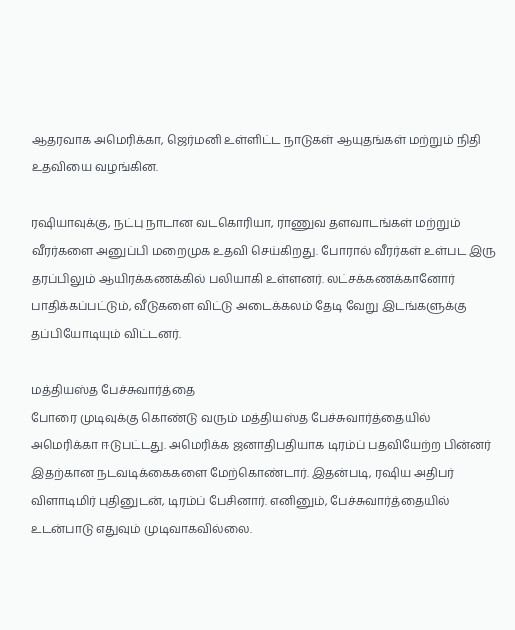ஆதரவாக அமெரிக்கா, ஜெர்மனி உள்ளிட்ட நாடுகள் ஆயுதங்கள் மற்றும் நிதி உதவியை வழங்கின.

ரஷியாவுக்கு, நட்பு நாடான வடகொரியா, ராணுவ தளவாடங்கள் மற்றும் வீரர்களை அனுப்பி மறைமுக உதவி செய்கிறது. போரால் வீரர்கள் உள்பட இரு தரப்பிலும் ஆயிரக்கணக்கில் பலியாகி உள்ளனர். லட்சக்கணக்கானோர் பாதிக்கப்பட்டும், வீடுகளை விட்டு அடைக்கலம் தேடி வேறு இடங்களுக்கு தப்பியோடியும் விட்டனர்.

மத்தியஸ்த பேச்சுவார்த்தை
போரை முடிவுக்கு கொண்டு வரும் மத்தியஸ்த பேச்சுவார்த்தையில் அமெரிக்கா ஈடுபட்டது. அமெரிக்க ஜனாதிபதியாக டிரம்ப் பதவியேற்ற பின்னர் இதற்கான நடவடிக்கைகளை மேற்கொண்டார். இதன்படி, ரஷிய அதிபர் விளாடிமிர் புதினுடன், டிரம்ப் பேசினார். எனினும், பேச்சுவார்த்தையில் உடன்பாடு எதுவும் முடிவாகவில்லை.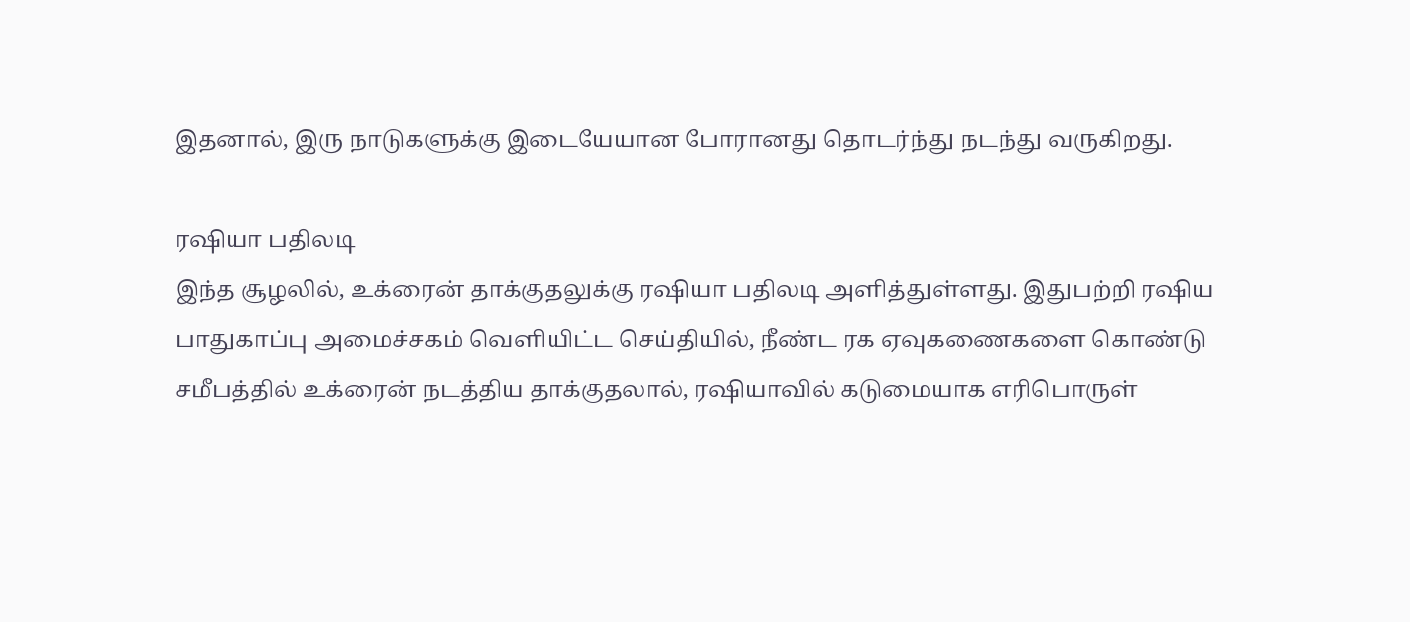இதனால், இரு நாடுகளுக்கு இடையேயான போரானது தொடர்ந்து நடந்து வருகிறது.

ரஷியா பதிலடி
இந்த சூழலில், உக்ரைன் தாக்குதலுக்கு ரஷியா பதிலடி அளித்துள்ளது. இதுபற்றி ரஷிய பாதுகாப்பு அமைச்சகம் வெளியிட்ட செய்தியில், நீண்ட ரக ஏவுகணைகளை கொண்டு சமீபத்தில் உக்ரைன் நடத்திய தாக்குதலால், ரஷியாவில் கடுமையாக எரிபொருள்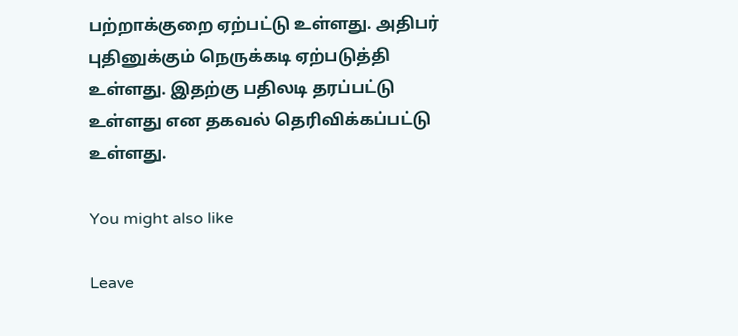பற்றாக்குறை ஏற்பட்டு உள்ளது. அதிபர் புதினுக்கும் நெருக்கடி ஏற்படுத்தி உள்ளது. இதற்கு பதிலடி தரப்பட்டு உள்ளது என தகவல் தெரிவிக்கப்பட்டு உள்ளது.

You might also like

Leave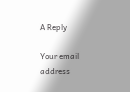A Reply

Your email address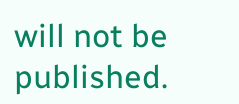will not be published.